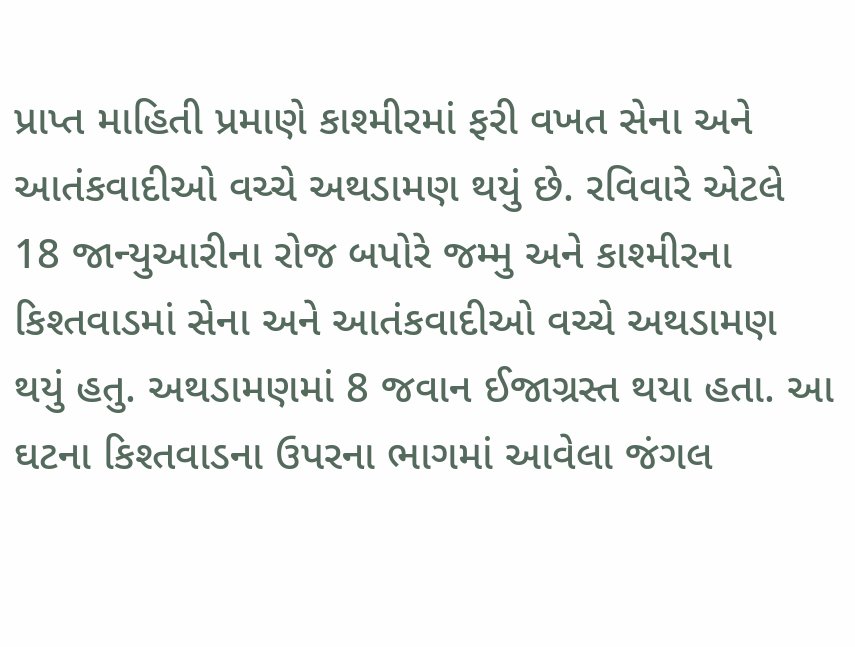પ્રાપ્ત માહિતી પ્રમાણે કાશ્મીરમાં ફરી વખત સેના અને આતંકવાદીઓ વચ્ચે અથડામણ થયું છે. રવિવારે એટલે 18 જાન્યુઆરીના રોજ બપોરે જમ્મુ અને કાશ્મીરના કિશ્તવાડમાં સેના અને આતંકવાદીઓ વચ્ચે અથડામણ થયું હતુ. અથડામણમાં 8 જવાન ઈજાગ્રસ્ત થયા હતા. આ ઘટના કિશ્તવાડના ઉપરના ભાગમાં આવેલા જંગલ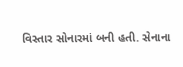વિસ્તાર સોનારમાં બની હતી. સેનાના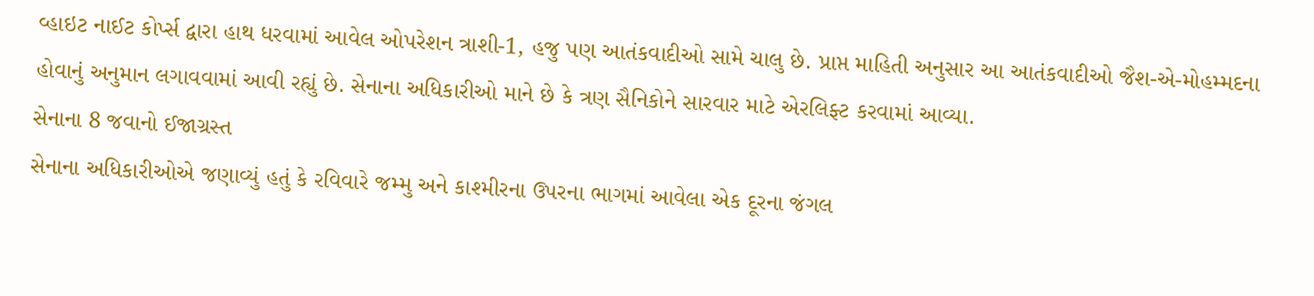વ્હાઇટ નાઈટ કોર્પ્સ દ્વારા હાથ ધરવામાં આવેલ ઓપરેશન ત્રાશી-1, હજુ પણ આતંકવાદીઓ સામે ચાલુ છે. પ્રાપ્ત માહિતી અનુસાર આ આતંકવાદીઓ જૈશ-એ-મોહમ્મદના હોવાનું અનુમાન લગાવવામાં આવી રહ્યું છે. સેનાના અધિકારીઓ માને છે કે ત્રણ સૈનિકોને સારવાર માટે એરલિફ્ટ કરવામાં આવ્યા.
સેનાના 8 જવાનો ઈજાગ્રસ્ત
સેનાના અધિકારીઓએ જણાવ્યું હતું કે રવિવારે જમ્મુ અને કાશ્મીરના ઉપરના ભાગમાં આવેલા એક દૂરના જંગલ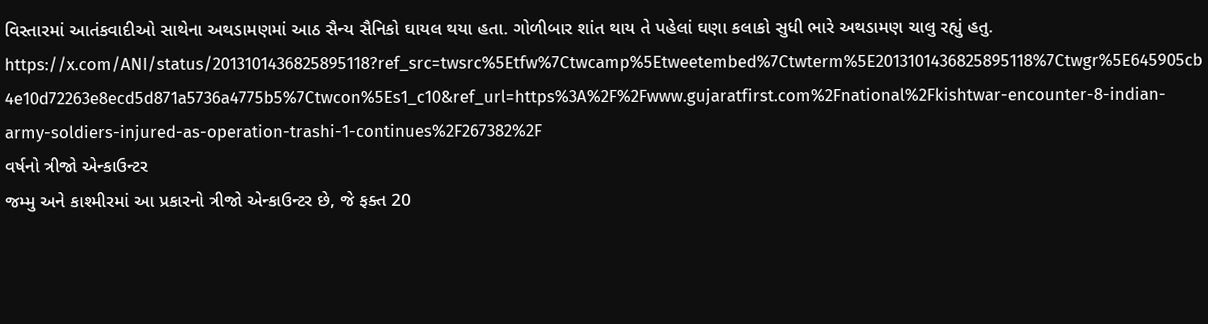વિસ્તારમાં આતંકવાદીઓ સાથેના અથડામણમાં આઠ સૈન્ય સૈનિકો ઘાયલ થયા હતા. ગોળીબાર શાંત થાય તે પહેલાં ઘણા કલાકો સુધી ભારે અથડામણ ચાલુ રહ્યું હતુ.
https://x.com/ANI/status/2013101436825895118?ref_src=twsrc%5Etfw%7Ctwcamp%5Etweetembed%7Ctwterm%5E2013101436825895118%7Ctwgr%5E645905cb4e10d72263e8ecd5d871a5736a4775b5%7Ctwcon%5Es1_c10&ref_url=https%3A%2F%2Fwww.gujaratfirst.com%2Fnational%2Fkishtwar-encounter-8-indian-army-soldiers-injured-as-operation-trashi-1-continues%2F267382%2F
વર્ષનો ત્રીજો એન્કાઉન્ટર
જમ્મુ અને કાશ્મીરમાં આ પ્રકારનો ત્રીજો એન્કાઉન્ટર છે, જે ફક્ત 20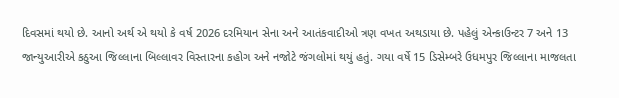દિવસમાં થયો છે. આનો અર્થ એ થયો કે વર્ષ 2026 દરમિયાન સેના અને આતંકવાદીઓ ત્રણ વખત અથડાયા છે. પહેલું એન્કાઉન્ટર 7 અને 13 જાન્યુઆરીએ કઠુઆ જિલ્લાના બિલ્લાવર વિસ્તારના કહોગ અને નજોટે જંગલોમાં થયું હતું. ગયા વર્ષે 15 ડિસેમ્બરે ઉધમપુર જિલ્લાના માજલતા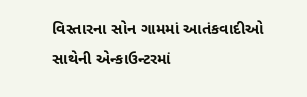વિસ્તારના સોન ગામમાં આતંકવાદીઓ સાથેની એન્કાઉન્ટરમાં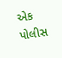એક પોલીસ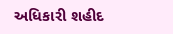અધિકારી શહીદ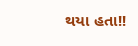થયા હતા!!